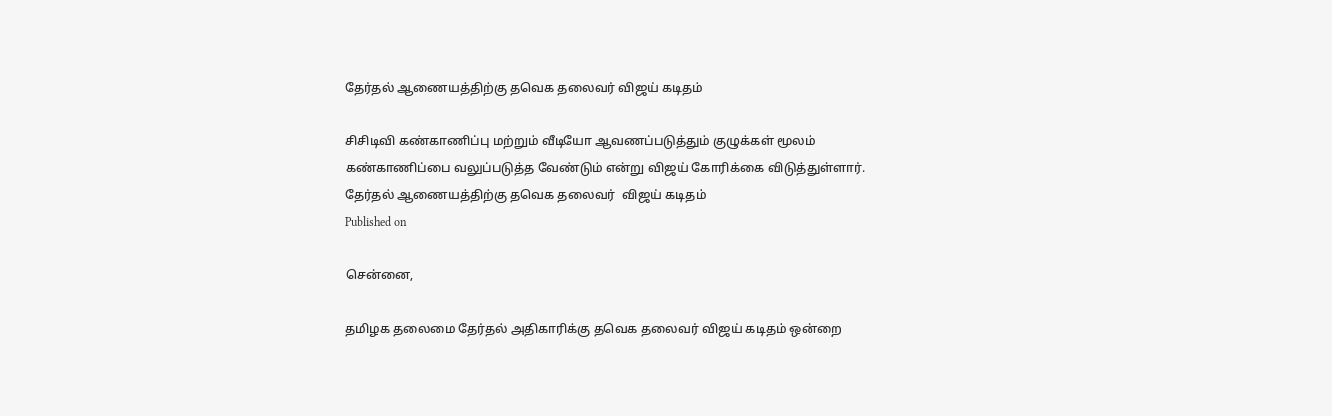தேர்தல் ஆணையத்திற்கு தவெக தலைவர் விஜய் கடிதம்

சிசிடிவி கண்காணிப்பு மற்றும் வீடியோ ஆவணப்படுத்தும் குழுக்கள் மூலம் கண்காணிப்பை வலுப்படுத்த வேண்டும் என்று விஜய் கோரிக்கை விடுத்துள்ளார்.
தேர்தல் ஆணையத்திற்கு தவெக தலைவர்  விஜய் கடிதம்
Published on

சென்னை,

தமிழக தலைமை தேர்தல் அதிகாரிக்கு தவெக தலைவர் விஜய் கடிதம் ஒன்றை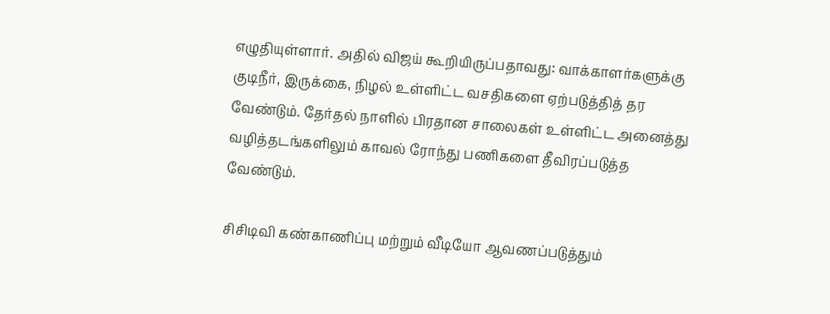எழுதியுள்ளார். அதில் விஜய் கூறியிருப்பதாவது: வாக்காளர்களுக்கு குடிநீர், இருக்கை, நிழல் உள்ளிட்ட வசதிகளை ஏற்படுத்தித் தர வேண்டும். தேர்தல் நாளில் பிரதான சாலைகள் உள்ளிட்ட அனைத்து வழித்தடங்களிலும் காவல் ரோந்து பணிகளை தீவிரப்படுத்த வேண்டும்.

சிசிடிவி கண்காணிப்பு மற்றும் வீடியோ ஆவணப்படுத்தும்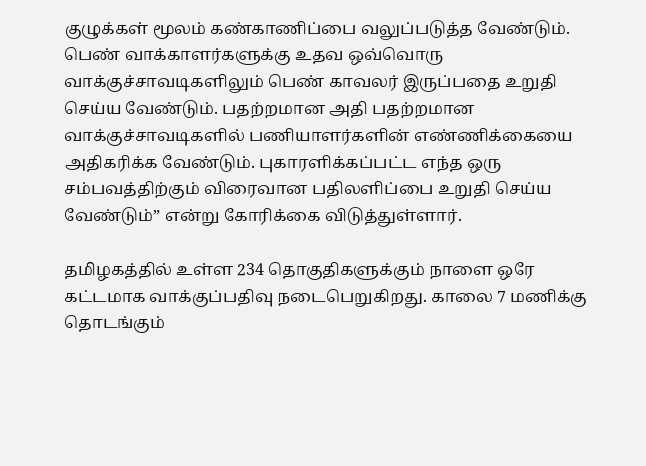குழுக்கள் மூலம் கண்காணிப்பை வலுப்படுத்த வேண்டும். பெண் வாக்காளர்களுக்கு உதவ ஒவ்வொரு வாக்குச்சாவடிகளிலும் பெண் காவலர் இருப்பதை உறுதி செய்ய வேண்டும். பதற்றமான அதி பதற்றமான வாக்குச்சாவடிகளில் பணியாளர்களின் எண்ணிக்கையை அதிகரிக்க வேண்டும். புகாரளிக்கப்பட்ட எந்த ஒரு சம்பவத்திற்கும் விரைவான பதிலளிப்பை உறுதி செய்ய வேண்டும்” என்று கோரிக்கை விடுத்துள்ளார்.

தமிழகத்தில் உள்ள 234 தொகுதிகளுக்கும் நாளை ஒரே கட்டமாக வாக்குப்பதிவு நடைபெறுகிறது. காலை 7 மணிக்கு தொடங்கும்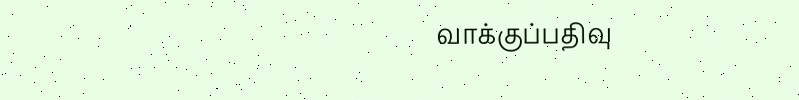வாக்குப்பதிவு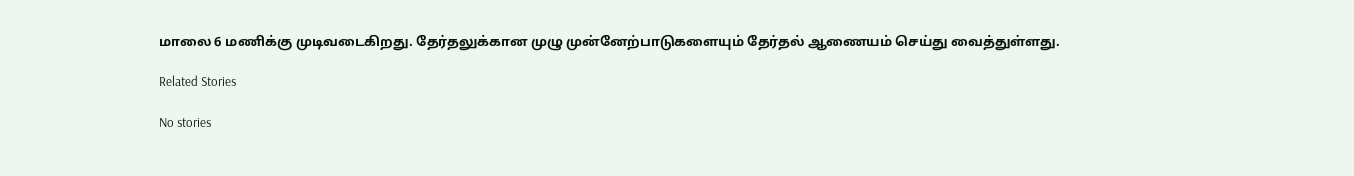மாலை 6 மணிக்கு முடிவடைகிறது. தேர்தலுக்கான முழு முன்னேற்பாடுகளையும் தேர்தல் ஆணையம் செய்து வைத்துள்ளது.

Related Stories

No stories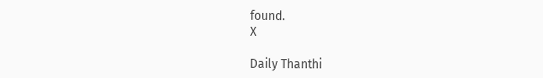found.
X

Daily Thanthi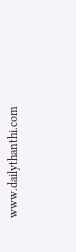www.dailythanthi.com